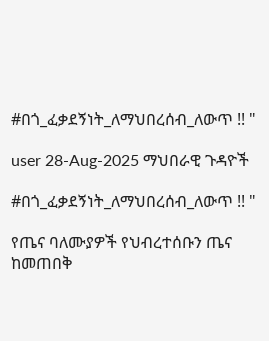#በጎ_ፈቃደኝነት_ለማህበረሰብ_ለውጥ !! "

user 28-Aug-2025 ማህበራዊ ጉዳዮች

#በጎ_ፈቃደኝነት_ለማህበረሰብ_ለውጥ !! "

የጤና ባለሙያዎች የህብረተሰቡን ጤና ከመጠበቅ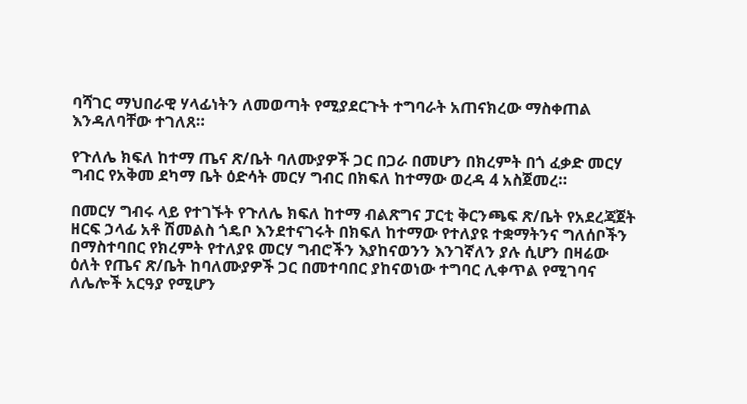ባሻገር ማህበራዊ ሃላፊነትን ለመወጣት የሚያደርጉት ተግባራት አጠናክረው ማስቀጠል እንዳለባቸው ተገለጸ።

የጉለሌ ክፍለ ከተማ ጤና ጽ/ቤት ባለሙያዎች ጋር በጋራ በመሆን በክረምት በጎ ፈቃድ መርሃ ግብር የአቅመ ደካማ ቤት ዕድሳት መርሃ ግብር በክፍለ ከተማው ወረዳ 4 አስጀመረ።

በመርሃ ግብሩ ላይ የተገኙት የጉለሌ ክፍለ ከተማ ብልጽግና ፓርቲ ቅርንጫፍ ጽ/ቤት የአደረጃጀት ዘርፍ ኃላፊ አቶ ሽመልስ ጎዴቦ እንደተናገሩት በክፍለ ከተማው የተለያዩ ተቋማትንና ግለሰቦችን በማስተባበር የክረምት የተለያዩ መርሃ ግብሮችን እያከናወንን እንገኛለን ያሉ ሲሆን በዛሬው ዕለት የጤና ጽ/ቤት ከባለሙያዎች ጋር በመተባበር ያከናወነው ተግባር ሊቀጥል የሚገባና ለሌሎች አርዓያ የሚሆን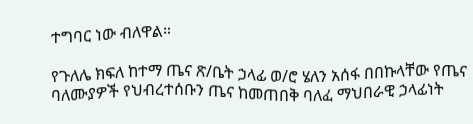ተግባር ነው ብለዋል።

የጉለሌ ክፍለ ከተማ ጤና ጽ/ቤት ኃላፊ ወ/ሮ ሄለን አሰፋ በበኩላቸው የጤና ባለሙያዎች የህብረተሰቡን ጤና ከመጠበቅ ባለፈ ማህበራዊ ኃላፊነት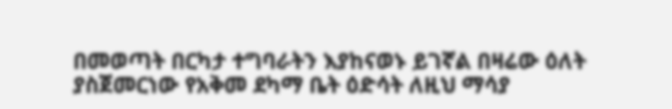በመወጣት በርካታ ተግባራትን እያከናወኑ ይገኛል በዛሬው ዕለት ያስጀመርነው የአቅመ ደካማ ቤት ዕድሳት ለዚህ ማሳያ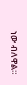ነው ብለዋል።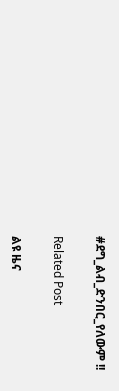#ደግ_ልብ_ድንበር_የለውም !!

Related Post

ልዩ ዜና